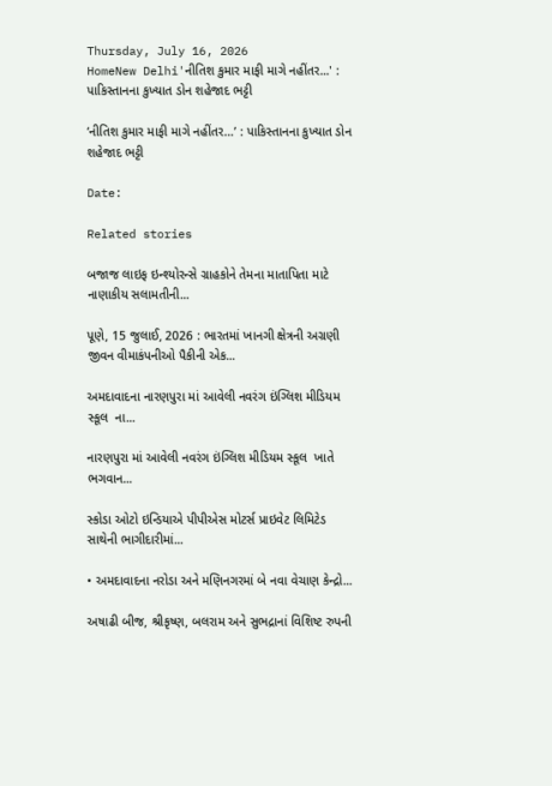Thursday, July 16, 2026
HomeNew Delhi'નીતિશ કુમાર માફી માગે નહીંતર...' : પાકિસ્તાનના કુખ્યાત ડોન શહેજાદ ભટ્ટી

‘નીતિશ કુમાર માફી માગે નહીંતર…’ : પાકિસ્તાનના કુખ્યાત ડોન શહેજાદ ભટ્ટી

Date:

Related stories

બજાજ લાઇફ ઇન્શ્યોરન્સે ગ્રાહકોને તેમના માતાપિતા માટે નાણાકીય સલામતીની...

પૂણે, 15 જુલાઈ, 2026 : ભારતમાં ખાનગી ક્ષેત્રની અગ્રણી જીવન વીમાકંપનીઓ પૈકીની એક...

અમદાવાદના નારણપુરા માં આવેલી નવરંગ ઇંગ્લિશ મીડિયમ સ્કૂલ  ના...

નારણપુરા માં આવેલી નવરંગ ઇંગ્લિશ મીડિયમ સ્કૂલ  ખાતે ભગવાન...

સ્કોડા ઓટો ઇન્ડિયાએ પીપીએસ મોટર્સ પ્રાઇવેટ લિમિટેડ સાથેની ભાગીદારીમાં...

• અમદાવાદના નરોડા અને મણિનગરમાં બે નવા વેચાણ કેન્દ્રો...

અષાઢી બીજ, શ્રીકૃષ્ણ, બલરામ અને સુભદ્રાનાં વિશિષ્ટ રુપની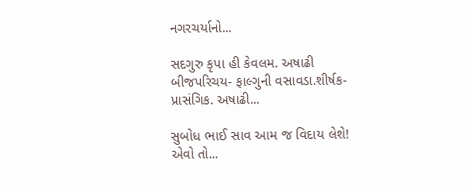નગરચર્યાનો...

સદગુરુ કૃપા હી કેવલમ. અષાઢી બીજપરિચય- ફાલ્ગુની વસાવડા.શીર્ષક- પ્રાસંગિક. અષાઢી...

સુબોધ ભાઈ સાવ આમ જ વિદાય લેશે! એવો તો...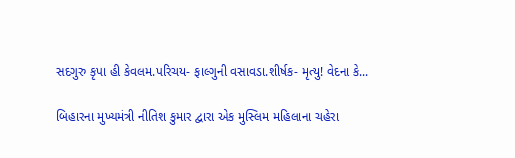સદગુરુ કૃપા હી કેવલમ.પરિચય- ફાલ્ગુની વસાવડા.શીર્ષક- મૃત્યુ! વેદના કે...

બિહારના મુખ્યમંત્રી નીતિશ કુમાર દ્વારા એક મુસ્લિમ મહિલાના ચહેરા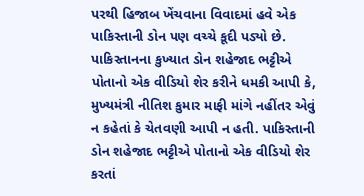પરથી હિજાબ ખેંચવાના વિવાદમાં હવે એક પાકિસ્તાની ડોન પણ વચ્ચે કૂદી પડ્યો છે. પાકિસ્તાનના કુખ્યાત ડોન શહેજાદ ભટ્ટીએ પોતાનો એક વીડિયો શેર કરીને ધમકી આપી કે, મુખ્યમંત્રી નીતિશ કુમાર માફી માંગે નહીંતર એવું ન કહેતાં કે ચેતવણી આપી ન હતી. પાકિસ્તાની ડોન શહેજાદ ભટ્ટીએ પોતાનો એક વીડિયો શેર કરતાં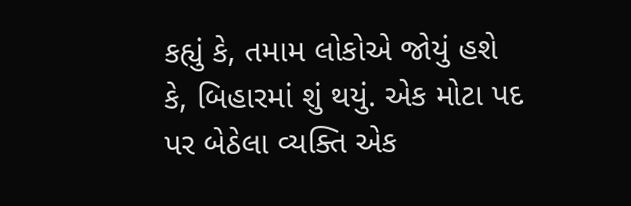કહ્યું કે, તમામ લોકોએ જોયું હશે કે, બિહારમાં શું થયું. એક મોટા પદ પર બેઠેલા વ્યક્તિ એક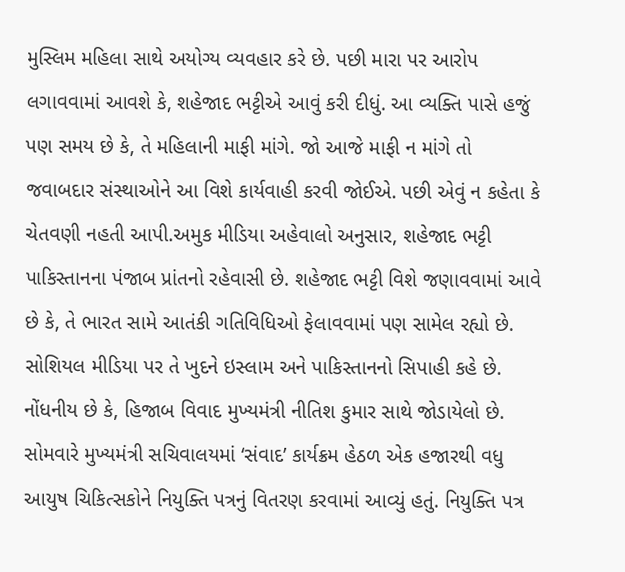મુસ્લિમ મહિલા સાથે અયોગ્ય વ્યવહાર કરે છે. પછી મારા પર આરોપ લગાવવામાં આવશે કે, શહેજાદ ભટ્ટીએ આવું કરી દીધું. આ વ્યક્તિ પાસે હજું પણ સમય છે કે, તે મહિલાની માફી માંગે. જો આજે માફી ન માંગે તો જવાબદાર સંસ્થાઓને આ વિશે કાર્યવાહી કરવી જોઈએ. પછી એવું ન કહેતા કે ચેતવણી નહતી આપી.અમુક મીડિયા અહેવાલો અનુસાર, શહેજાદ ભટ્ટી પાકિસ્તાનના પંજાબ પ્રાંતનો રહેવાસી છે. શહેજાદ ભટ્ટી વિશે જણાવવામાં આવે છે કે, તે ભારત સામે આતંકી ગતિવિધિઓ ફેલાવવામાં પણ સામેલ રહ્યો છે. સોશિયલ મીડિયા પર તે ખુદને ઇસ્લામ અને પાકિસ્તાનનો સિપાહી કહે છે. નોંધનીય છે કે, હિજાબ વિવાદ મુખ્યમંત્રી નીતિશ કુમાર સાથે જોડાયેલો છે. સોમવારે મુખ્યમંત્રી સચિવાલયમાં ‘સંવાદ’ કાર્યક્રમ હેઠળ એક હજારથી વધુ આયુષ ચિકિત્સકોને નિયુક્તિ પત્રનું વિતરણ કરવામાં આવ્યું હતું. નિયુક્તિ પત્ર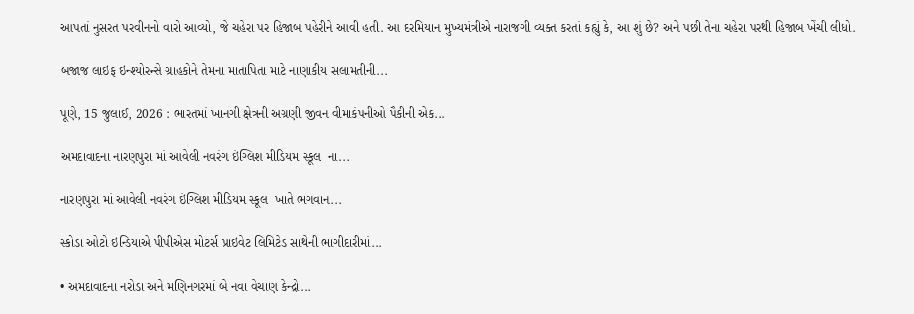આપતાં નુસરત પરવીનનો વારો આવ્યો, જે ચહેરા પર હિજાબ પહેરીને આવી હતી. આ દરમિયાન મુખ્યમંત્રીએ નારાજગી વ્યક્ત કરતાં કહ્યું કે, આ શું છે? અને પછી તેના ચહેરા પરથી હિજાબ ખેંચી લીધો.

બજાજ લાઇફ ઇન્શ્યોરન્સે ગ્રાહકોને તેમના માતાપિતા માટે નાણાકીય સલામતીની...

પૂણે, 15 જુલાઈ, 2026 : ભારતમાં ખાનગી ક્ષેત્રની અગ્રણી જીવન વીમાકંપનીઓ પૈકીની એક...

અમદાવાદના નારણપુરા માં આવેલી નવરંગ ઇંગ્લિશ મીડિયમ સ્કૂલ  ના...

નારણપુરા માં આવેલી નવરંગ ઇંગ્લિશ મીડિયમ સ્કૂલ  ખાતે ભગવાન...

સ્કોડા ઓટો ઇન્ડિયાએ પીપીએસ મોટર્સ પ્રાઇવેટ લિમિટેડ સાથેની ભાગીદારીમાં...

• અમદાવાદના નરોડા અને મણિનગરમાં બે નવા વેચાણ કેન્દ્રો...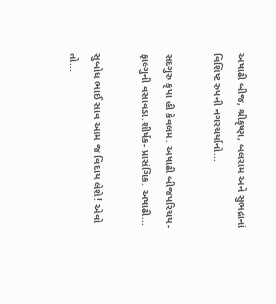અષાઢી બીજ, શ્રીકૃષ્ણ, બલરામ અને સુભદ્રાનાં વિશિષ્ટ રુપની નગરચર્યાનો...

સદગુરુ કૃપા હી કેવલમ. અષાઢી બીજપરિચય- ફાલ્ગુની વસાવડા.શીર્ષક- પ્રાસંગિક. અષાઢી...

સુબોધ ભાઈ સાવ આમ જ વિદાય લેશે! એવો તો...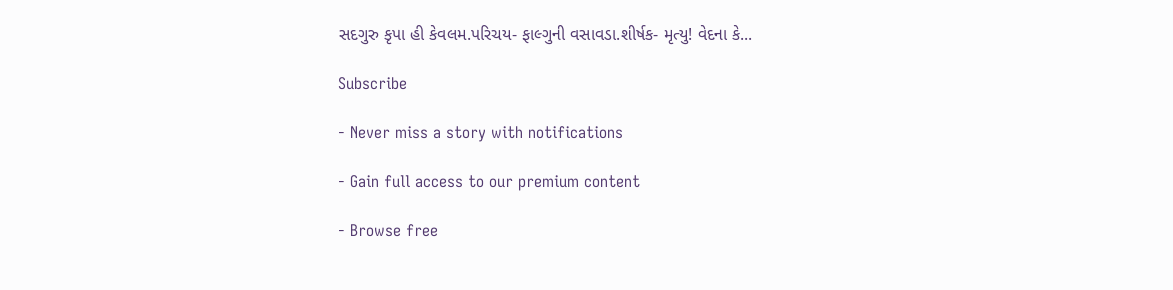સદગુરુ કૃપા હી કેવલમ.પરિચય- ફાલ્ગુની વસાવડા.શીર્ષક- મૃત્યુ! વેદના કે...

Subscribe

- Never miss a story with notifications

- Gain full access to our premium content

- Browse free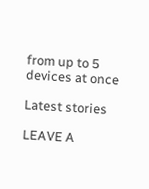from up to 5 devices at once

Latest stories

LEAVE A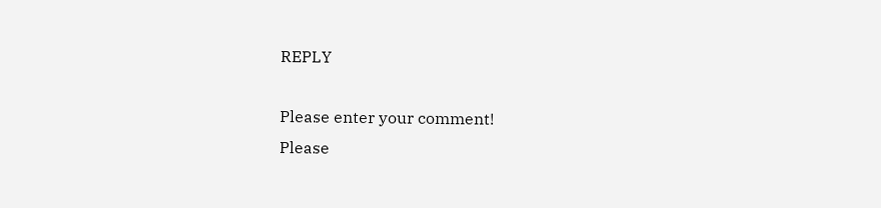REPLY

Please enter your comment!
Please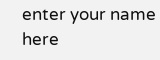enter your name here